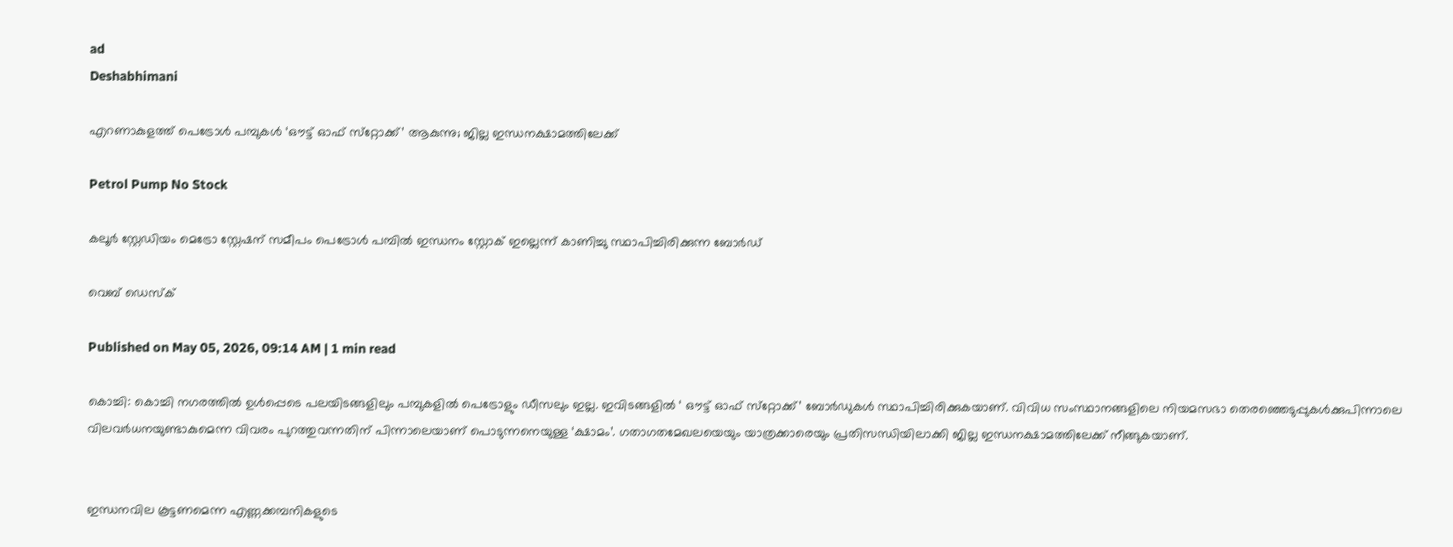ad
Deshabhimani

എറണാകുളത്ത് പെട്രോൾ പമ്പുകൾ ‘ഒ‍ൗട്ട്‌ ഓഫ്‌ സ്‌റ്റോക്ക്‌’ ആകുന്നു; ജില്ല ഇന്ധനക്ഷാമത്തിലേക്ക്‌

Petrol Pump No Stock

കലൂർ സ്റ്റേഡിയം മെട്രോ സ്റ്റേഷന് സമീപം പെട്രോൾ പമ്പിൽ ഇന്ധനം സ്റ്റോക് ഇല്ലെന്ന് കാണിച്ചു സ്ഥാപിച്ചിരിക്കുന്ന ബോർഡ്

വെബ് ഡെസ്ക്

Published on May 05, 2026, 09:14 AM | 1 min read

കൊച്ചി: കൊച്ചി നഗരത്തിൽ ഉൾപ്പെടെ പലയിടങ്ങളിലും പമ്പുകളിൽ പെട്രോളും ഡീസലും ഇല്ല. ഇവിടങ്ങളിൽ ‘ ഒ‍ൗട്ട്‌ ഓഫ്‌ സ്‌റ്റോക്ക്‌’ ബോർഡുകൾ സ്ഥാപിച്ചിരിക്കുകയാണ്‌. വിവിധ സംസ്ഥാനങ്ങളിലെ നിയമസഭാ തെരഞ്ഞെടുപ്പുകൾക്കുപിന്നാലെ വിലവർധനയുണ്ടാകുമെന്ന വിവരം പുറത്തുവന്നതിന്‌ പിന്നാലെയാണ്‌ പൊടുന്നനെയുള്ള ‘ക്ഷാമം’. ഗതാഗതമേഖലയെയും യാത്രക്കാരെയും പ്രതിസന്ധിയിലാക്കി ജില്ല ഇന്ധനക്ഷാമത്തിലേക്ക്‌ നീങ്ങുകയാണ്‌.


ഇന്ധനവില കൂട്ടണമെന്ന എണ്ണക്കമ്പനികളുടെ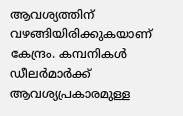ആവശ്യത്തിന്‌ വഴങ്ങിയിരിക്കുകയാണ്‌ കേന്ദ്രം. കമ്പനികൾ ഡീലർമാർക്ക്‌ ആവശ്യപ്രകാരമുള്ള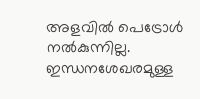അളവിൽ പെട്രോൾ നൽകുന്നില്ല. ഇന്ധനശേഖരമുള്ള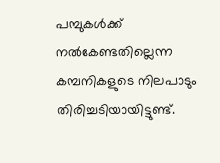പമ്പുകൾക്ക്‌ നൽകേണ്ടതില്ലെന്ന കമ്പനികളുടെ നിലപാടും തിരിച്ചടിയായിട്ടുണ്ട്‌.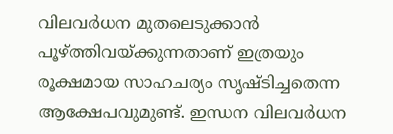വിലവർധന മുതലെടുക്കാൻ പൂഴ്‌ത്തിവയ്‌ക്കുന്നതാണ്‌ ഇത്രയും രൂക്ഷമായ സാഹചര്യം സൃഷ്ടിച്ചതെന്ന ആക്ഷേപവുമുണ്ട്‌. ഇന്ധന വിലവർധന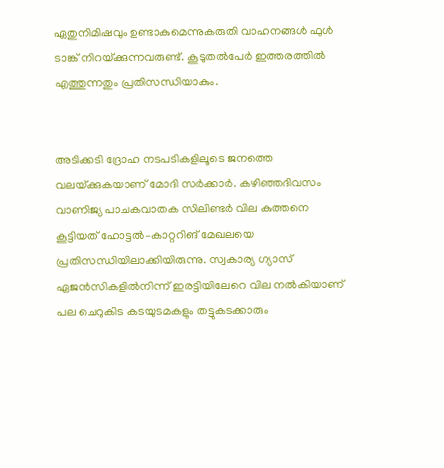ഏതുനിമിഷവും ഉണ്ടാകുമെന്നുകരുതി വാഹനങ്ങൾ ഫുൾ ടാങ്ക്‌ നിറയ്‌ക്കുന്നവരുണ്ട്‌. കൂടുതൽപേർ ഇത്തരത്തിൽ എത്തുന്നതും പ്രതിസന്ധിയാകും.


അടിക്കടി ദ്രോഹ നടപടികളിലൂടെ ജനത്തെ വലയ്‌ക്കുകയാണ്‌ മോദി സർക്കാർ. കഴിഞ്ഞദിവസം വാണിജ്യ പാചകവാതക സിലിണ്ടർ വില കുത്തനെ കൂട്ടിയത്‌ ഹോട്ടൽ–കാറ്ററിങ്‌ മേഖലയെ പ്രതിസന്ധിയിലാക്കിയിരുന്നു. സ്വകാര്യ ഗ്യാസ്‌ ഏജൻസികളിൽനിന്ന്‌ ഇരട്ടിയിലേറെ വില നൽകിയാണ്‌ പല ചെറുകിട കടയുടമകളും തട്ടുകടക്കാരും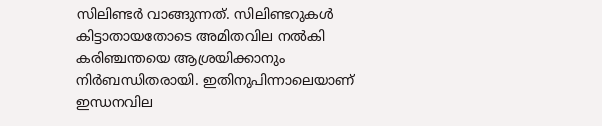സിലിണ്ടർ വാങ്ങുന്നത്‌. സിലിണ്ടറുകൾ കിട്ടാതായതോടെ അമിതവില നൽകി കരിഞ്ചന്തയെ ആശ്രയിക്കാനും നിർബന്ധിതരായി. ഇതിനുപിന്നാലെയാണ്‌ ഇന്ധനവില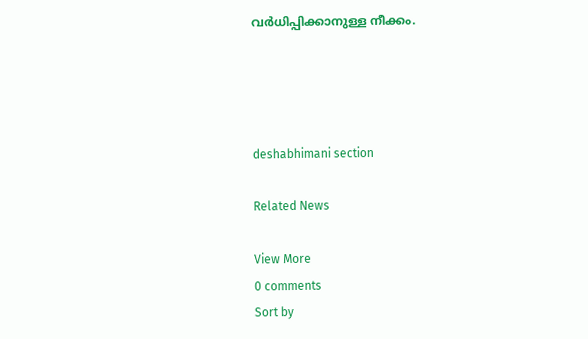വർധിപ്പിക്കാനുള്ള നീക്കം.




deshabhimani section

Related News

View More
0 comments
Sort by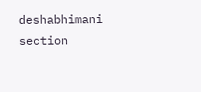deshabhimani section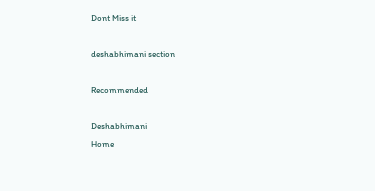Dont Miss it

deshabhimani section

Recommended

Deshabhimani
Home